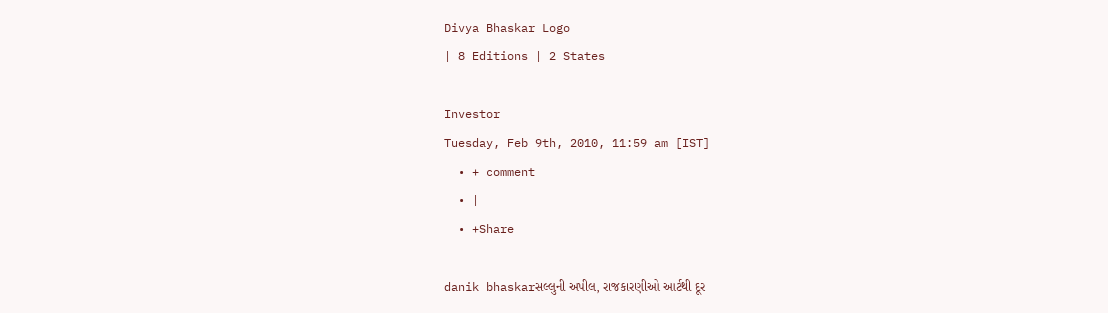Divya Bhaskar Logo
| 8 Editions | 2 States

Investor
Tuesday, Feb 9th, 2010, 11:59 am [IST]
  • + comment
  • |
  • +Share

danik bhaskarસલ્લુની અપીલ, રાજકારણીઓ આર્ટથી દૂર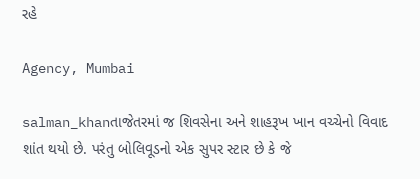રહે

Agency, Mumbai

salman_khanતાજેતરમાં જ શિવસેના અને શાહરૂખ ખાન વચ્ચેનો વિવાદ શાંત થયો છે. પરંતુ બોલિવૂડનો એક સુપર સ્ટાર છે કે જે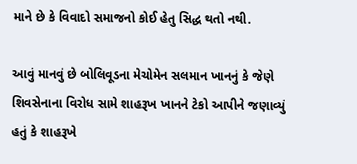માને છે કે વિવાદો સમાજનો કોઈ હેતુ સિદ્ધ થતો નથી.

આવું માનવું છે બોલિવૂડના મેચોમેન સલમાન ખાનનું કે જેણે શિવસેનાના વિરોધ સામે શાહરૂખ ખાનને ટેકો આપીને જણાવ્યું હતું કે શાહરૂખે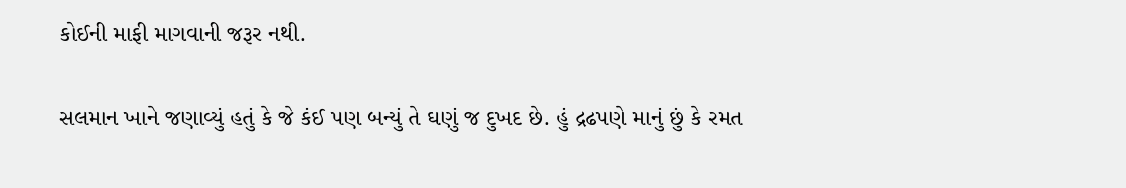કોઈની માફી માગવાની જરૂર નથી.

સલમાન ખાને જણાવ્યું હતું કે જે કંઈ પણ બન્યું તે ઘણું જ દુખદ છે. હું દ્રઢપણે માનું છું કે રમત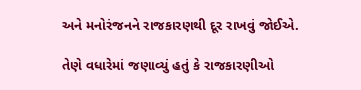અને મનોરંજનને રાજકારણથી દૂર રાખવું જોઈએ.

તેણે વધારેમાં જણાવ્યું હતું કે રાજકારણીઓ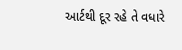આર્ટથી દૂર રહે તે વધારે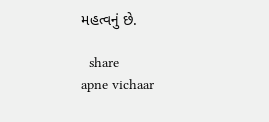મહત્વનું છે.

  share
apne vichaar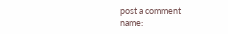post a comment
name: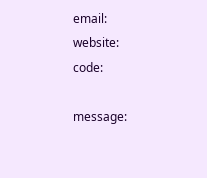email:
website:
code:

message: